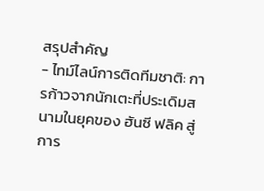สรุปสำคัญ
- ไทม์ไลน์การติดทีมชาติ: การก้าวจากนักเตะที่ประเดิมสนามในยุคของ ฮันซี ฟลิค สู่การ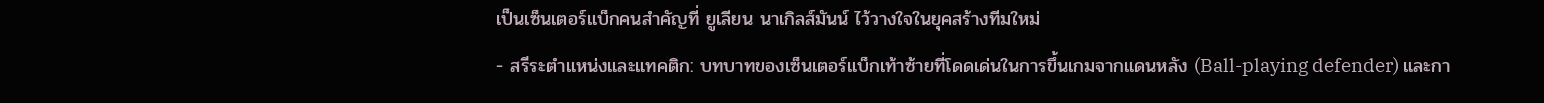เป็นเซ็นเตอร์แบ็กคนสำคัญที่ ยูเลียน นาเกิลส์มันน์ ไว้วางใจในยุคสร้างทีมใหม่
- สรีระตำแหน่งและแทคติก: บทบาทของเซ็นเตอร์แบ็กเท้าซ้ายที่โดดเด่นในการขึ้นเกมจากแดนหลัง (Ball-playing defender) และกา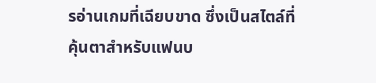รอ่านเกมที่เฉียบขาด ซึ่งเป็นสไตล์ที่คุ้นตาสำหรับแฟนบ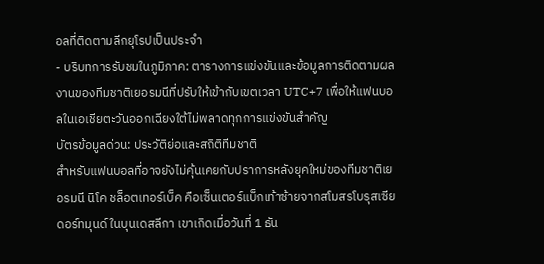อลที่ติดตามลีกยุโรปเป็นประจำ
- บริบทการรับชมในภูมิภาค: ตารางการแข่งขันและข้อมูลการติดตามผลงานของทีมชาติเยอรมนีที่ปรับให้เข้ากับเขตเวลา UTC+7 เพื่อให้แฟนบอลในเอเชียตะวันออกเฉียงใต้ไม่พลาดทุกการแข่งขันสำคัญ
บัตรข้อมูลด่วน: ประวัติย่อและสถิติทีมชาติ
สำหรับแฟนบอลที่อาจยังไม่คุ้นเคยกับปราการหลังยุคใหม่ของทีมชาติเยอรมนี นิโค ชล็อตเทอร์เบ็ค คือเซ็นเตอร์แบ็กเท้าซ้ายจากสโมสรโบรุสเซีย ดอร์ทมุนด์ ในบุนเดสลีกา เขาเกิดเมื่อวันที่ 1 ธัน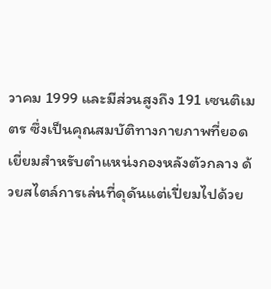วาคม 1999 และมีส่วนสูงถึง 191 เซนติเมตร ซึ่งเป็นคุณสมบัติทางกายภาพที่ยอดเยี่ยมสำหรับตำแหน่งกองหลังตัวกลาง ด้วยสไตล์การเล่นที่ดุดันแต่เปี่ยมไปด้วย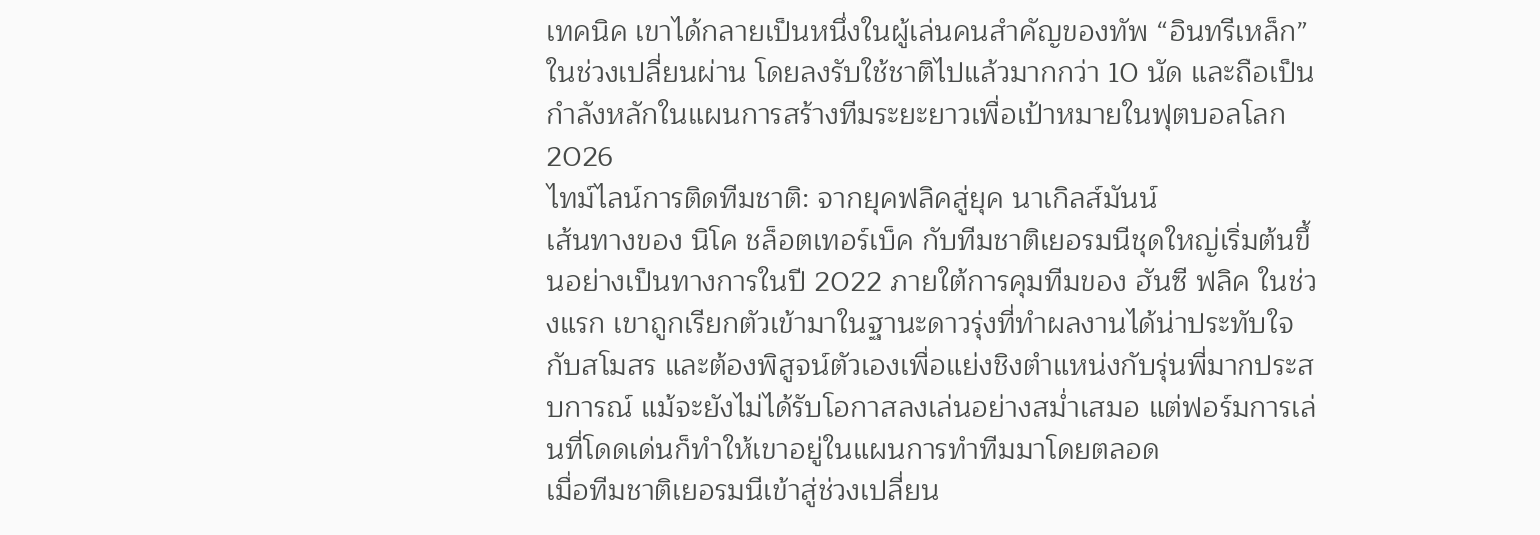เทคนิค เขาได้กลายเป็นหนึ่งในผู้เล่นคนสำคัญของทัพ “อินทรีเหล็ก” ในช่วงเปลี่ยนผ่าน โดยลงรับใช้ชาติไปแล้วมากกว่า 10 นัด และถือเป็นกำลังหลักในแผนการสร้างทีมระยะยาวเพื่อเป้าหมายในฟุตบอลโลก 2026
ไทม์ไลน์การติดทีมชาติ: จากยุคฟลิคสู่ยุค นาเกิลส์มันน์
เส้นทางของ นิโค ชล็อตเทอร์เบ็ค กับทีมชาติเยอรมนีชุดใหญ่เริ่มต้นขึ้นอย่างเป็นทางการในปี 2022 ภายใต้การคุมทีมของ ฮันซี ฟลิค ในช่วงแรก เขาถูกเรียกตัวเข้ามาในฐานะดาวรุ่งที่ทำผลงานได้น่าประทับใจกับสโมสร และต้องพิสูจน์ตัวเองเพื่อแย่งชิงตำแหน่งกับรุ่นพี่มากประสบการณ์ แม้จะยังไม่ได้รับโอกาสลงเล่นอย่างสม่ำเสมอ แต่ฟอร์มการเล่นที่โดดเด่นก็ทำให้เขาอยู่ในแผนการทำทีมมาโดยตลอด
เมื่อทีมชาติเยอรมนีเข้าสู่ช่วงเปลี่ยน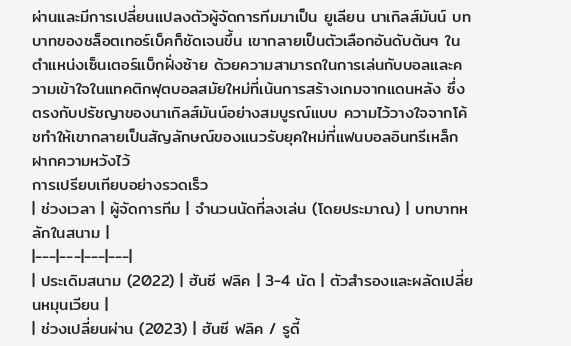ผ่านและมีการเปลี่ยนแปลงตัวผู้จัดการทีมมาเป็น ยูเลียน นาเกิลส์มันน์ บทบาทของชล็อตเทอร์เบ็คก็ชัดเจนขึ้น เขากลายเป็นตัวเลือกอันดับต้นๆ ในตำแหน่งเซ็นเตอร์แบ็กฝั่งซ้าย ด้วยความสามารถในการเล่นกับบอลและความเข้าใจในแทคติกฟุตบอลสมัยใหม่ที่เน้นการสร้างเกมจากแดนหลัง ซึ่งตรงกับปรัชญาของนาเกิลส์มันน์อย่างสมบูรณ์แบบ ความไว้วางใจจากโค้ชทำให้เขากลายเป็นสัญลักษณ์ของแนวรับยุคใหม่ที่แฟนบอลอินทรีเหล็กฝากความหวังไว้
การเปรียบเทียบอย่างรวดเร็ว
| ช่วงเวลา | ผู้จัดการทีม | จำนวนนัดที่ลงเล่น (โดยประมาณ) | บทบาทหลักในสนาม |
|---|---|---|---|
| ประเดิมสนาม (2022) | ฮันซี ฟลิค | 3-4 นัด | ตัวสำรองและผลัดเปลี่ยนหมุนเวียน |
| ช่วงเปลี่ยนผ่าน (2023) | ฮันซี ฟลิค / รูดี้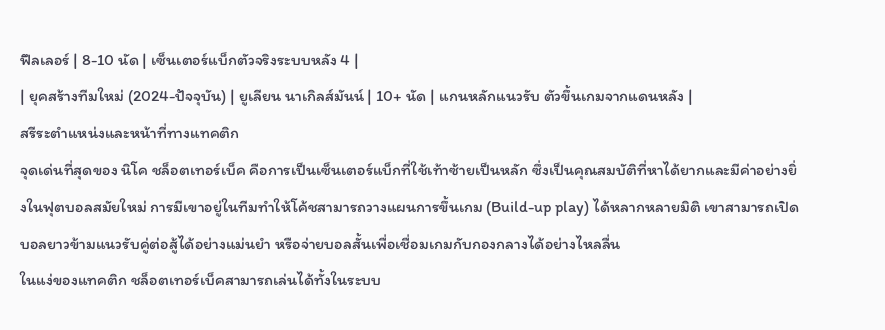ฟึลเลอร์ | 8-10 นัด | เซ็นเตอร์แบ็กตัวจริงระบบหลัง 4 |
| ยุคสร้างทีมใหม่ (2024-ปัจจุบัน) | ยูเลียน นาเกิลส์มันน์ | 10+ นัด | แกนหลักแนวรับ ตัวขึ้นเกมจากแดนหลัง |
สรีระตำแหน่งและหน้าที่ทางแทคติก
จุดเด่นที่สุดของ นิโค ชล็อตเทอร์เบ็ค คือการเป็นเซ็นเตอร์แบ็กที่ใช้เท้าซ้ายเป็นหลัก ซึ่งเป็นคุณสมบัติที่หาได้ยากและมีค่าอย่างยิ่งในฟุตบอลสมัยใหม่ การมีเขาอยู่ในทีมทำให้โค้ชสามารถวางแผนการขึ้นเกม (Build-up play) ได้หลากหลายมิติ เขาสามารถเปิดบอลยาวข้ามแนวรับคู่ต่อสู้ได้อย่างแม่นยำ หรือจ่ายบอลสั้นเพื่อเชื่อมเกมกับกองกลางได้อย่างไหลลื่น
ในแง่ของแทคติก ชล็อตเทอร์เบ็คสามารถเล่นได้ทั้งในระบบ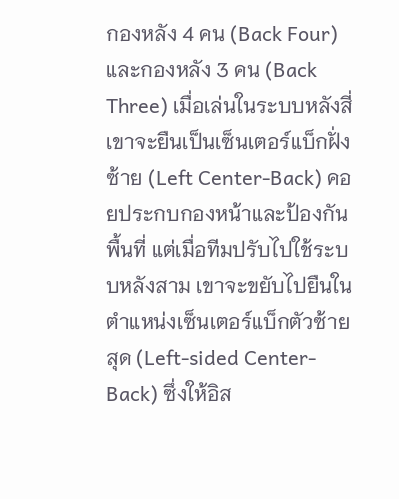กองหลัง 4 คน (Back Four) และกองหลัง 3 คน (Back Three) เมื่อเล่นในระบบหลังสี่ เขาจะยืนเป็นเซ็นเตอร์แบ็กฝั่งซ้าย (Left Center-Back) คอยประกบกองหน้าและป้องกันพื้นที่ แต่เมื่อทีมปรับไปใช้ระบบหลังสาม เขาจะขยับไปยืนในตำแหน่งเซ็นเตอร์แบ็กตัวซ้ายสุด (Left-sided Center-Back) ซึ่งให้อิส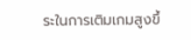ระในการเติมเกมสูงขึ้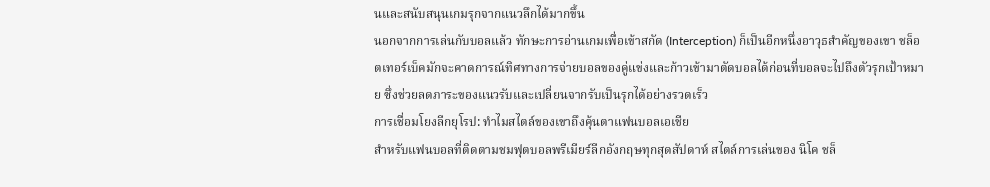นและสนับสนุนเกมรุกจากแนวลึกได้มากขึ้น
นอกจากการเล่นกับบอลแล้ว ทักษะการอ่านเกมเพื่อเข้าสกัด (Interception) ก็เป็นอีกหนึ่งอาวุธสำคัญของเขา ชล็อตเทอร์เบ็คมักจะคาดการณ์ทิศทางการจ่ายบอลของคู่แข่งและก้าวเข้ามาตัดบอลได้ก่อนที่บอลจะไปถึงตัวรุกเป้าหมาย ซึ่งช่วยลดภาระของแนวรับและเปลี่ยนจากรับเป็นรุกได้อย่างรวดเร็ว
การเชื่อมโยงลีกยุโรป: ทำไมสไตล์ของเขาถึงคุ้นตาแฟนบอลเอเชีย
สำหรับแฟนบอลที่ติดตามชมฟุตบอลพรีเมียร์ลีกอังกฤษทุกสุดสัปดาห์ สไตล์การเล่นของ นิโค ชล็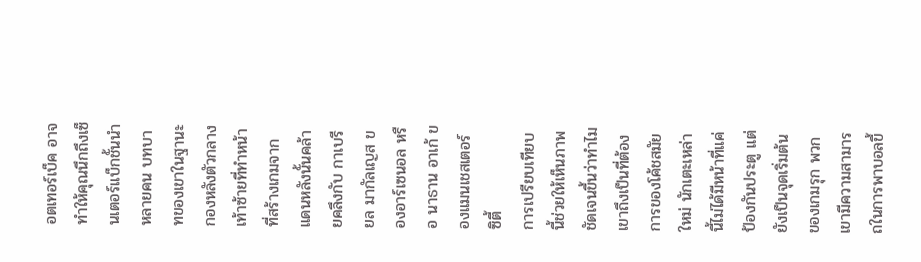อตเทอร์เบ็ค อาจทำให้คุณนึกถึงเซ็นเตอร์แบ็กชั้นนำหลายคน บทบาทของเขาในฐานะกองหลังตัวกลางเท้าซ้ายที่ทำหน้าที่สร้างเกมจากแดนหลังนั้นคล้ายคลึงกับ กาเบรียล มากัลเญส ของอาร์เซนอล หรือ นาธาน อาเก้ ของแมนเชสเตอร์ ซิตี้
การเปรียบเทียบนี้ช่วยให้เห็นภาพชัดเจนขึ้นว่าทำไมเขาถึงเป็นที่ต้องการของโค้ชสมัยใหม่ นักเตะเหล่านี้ไม่ได้มีหน้าที่แค่ป้องกันประตู แต่ยังเป็นจุดเริ่มต้นของเกมรุก พวกเขามีความสามารถในการพาบอลขึ้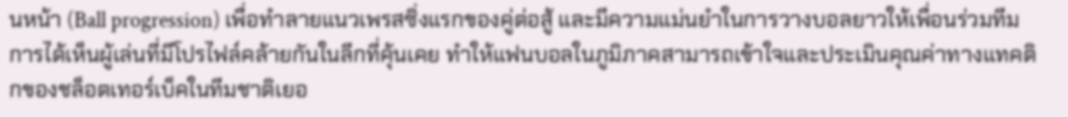นหน้า (Ball progression) เพื่อทำลายแนวเพรสซิ่งแรกของคู่ต่อสู้ และมีความแม่นยำในการวางบอลยาวให้เพื่อนร่วมทีม การได้เห็นผู้เล่นที่มีโปรไฟล์คล้ายกันในลีกที่คุ้นเคย ทำให้แฟนบอลในภูมิภาคสามารถเข้าใจและประเมินคุณค่าทางแทคติกของชล็อตเทอร์เบ็คในทีมชาติเยอ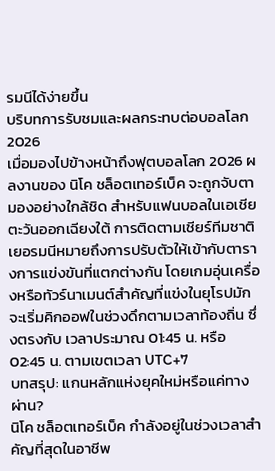รมนีได้ง่ายขึ้น
บริบทการรับชมและผลกระทบต่อบอลโลก 2026
เมื่อมองไปข้างหน้าถึงฟุตบอลโลก 2026 ผลงานของ นิโค ชล็อตเทอร์เบ็ค จะถูกจับตามองอย่างใกล้ชิด สำหรับแฟนบอลในเอเชียตะวันออกเฉียงใต้ การติดตามเชียร์ทีมชาติเยอรมนีหมายถึงการปรับตัวให้เข้ากับตารางการแข่งขันที่แตกต่างกัน โดยเกมอุ่นเครื่องหรือทัวร์นาเมนต์สำคัญที่แข่งในยุโรปมักจะเริ่มคิกออฟในช่วงดึกตามเวลาท้องถิ่น ซึ่งตรงกับ เวลาประมาณ 01:45 น. หรือ 02:45 น. ตามเขตเวลา UTC+7
บทสรุป: แกนหลักแห่งยุคใหม่หรือแค่ทางผ่าน?
นิโค ชล็อตเทอร์เบ็ค กำลังอยู่ในช่วงเวลาสำคัญที่สุดในอาชีพ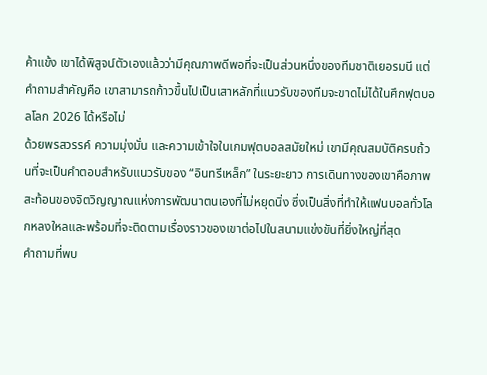ค้าแข้ง เขาได้พิสูจน์ตัวเองแล้วว่ามีคุณภาพดีพอที่จะเป็นส่วนหนึ่งของทีมชาติเยอรมนี แต่คำถามสำคัญคือ เขาสามารถก้าวขึ้นไปเป็นเสาหลักที่แนวรับของทีมจะขาดไม่ได้ในศึกฟุตบอลโลก 2026 ได้หรือไม่
ด้วยพรสวรรค์ ความมุ่งมั่น และความเข้าใจในเกมฟุตบอลสมัยใหม่ เขามีคุณสมบัติครบถ้วนที่จะเป็นคำตอบสำหรับแนวรับของ “อินทรีเหล็ก” ในระยะยาว การเดินทางของเขาคือภาพสะท้อนของจิตวิญญาณแห่งการพัฒนาตนเองที่ไม่หยุดนิ่ง ซึ่งเป็นสิ่งที่ทำให้แฟนบอลทั่วโลกหลงใหลและพร้อมที่จะติดตามเรื่องราวของเขาต่อไปในสนามแข่งขันที่ยิ่งใหญ่ที่สุด
คำถามที่พบ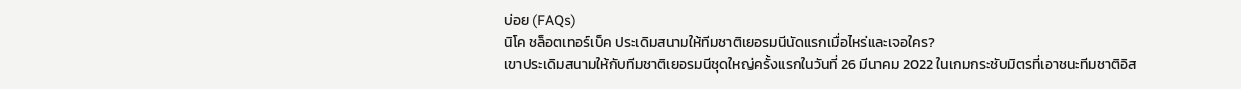บ่อย (FAQs)
นิโค ชล็อตเทอร์เบ็ค ประเดิมสนามให้ทีมชาติเยอรมนีนัดแรกเมื่อไหร่และเจอใคร?
เขาประเดิมสนามให้กับทีมชาติเยอรมนีชุดใหญ่ครั้งแรกในวันที่ 26 มีนาคม 2022 ในเกมกระชับมิตรที่เอาชนะทีมชาติอิส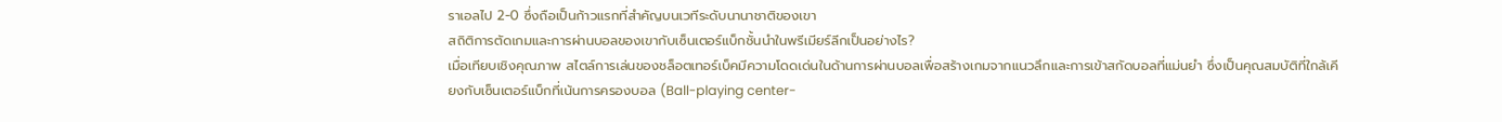ราเอลไป 2-0 ซึ่งถือเป็นก้าวแรกที่สำคัญบนเวทีระดับนานาชาติของเขา
สถิติการตัดเกมและการผ่านบอลของเขากับเซ็นเตอร์แบ็กชั้นนำในพรีเมียร์ลีกเป็นอย่างไร?
เมื่อเทียบเชิงคุณภาพ สไตล์การเล่นของชล็อตเทอร์เบ็คมีความโดดเด่นในด้านการผ่านบอลเพื่อสร้างเกมจากแนวลึกและการเข้าสกัดบอลที่แม่นยำ ซึ่งเป็นคุณสมบัติที่ใกล้เคียงกับเซ็นเตอร์แบ็กที่เน้นการครองบอล (Ball-playing center-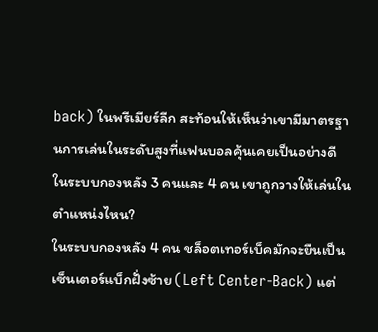back) ในพรีเมียร์ลีก สะท้อนให้เห็นว่าเขามีมาตรฐานการเล่นในระดับสูงที่แฟนบอลคุ้นเคยเป็นอย่างดี
ในระบบกองหลัง 3 คนและ 4 คน เขาถูกวางให้เล่นในตำแหน่งไหน?
ในระบบกองหลัง 4 คน ชล็อตเทอร์เบ็คมักจะยืนเป็นเซ็นเตอร์แบ็กฝั่งซ้าย (Left Center-Back) แต่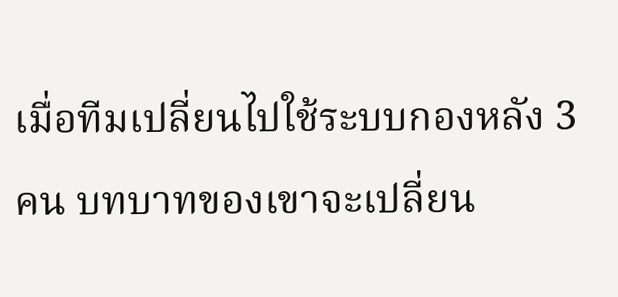เมื่อทีมเปลี่ยนไปใช้ระบบกองหลัง 3 คน บทบาทของเขาจะเปลี่ยน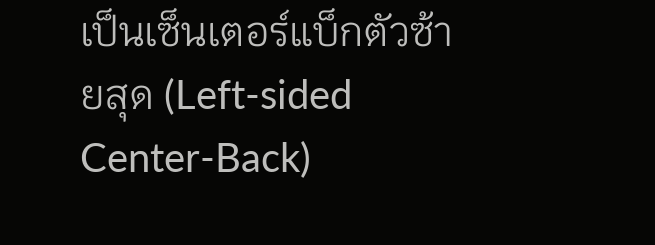เป็นเซ็นเตอร์แบ็กตัวซ้ายสุด (Left-sided Center-Back)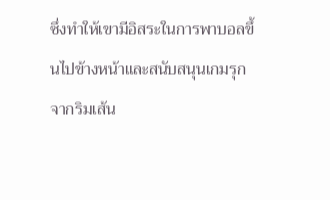ซึ่งทำให้เขามีอิสระในการพาบอลขึ้นไปข้างหน้าและสนับสนุนเกมรุกจากริมเส้น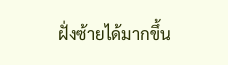ฝั่งซ้ายได้มากขึ้น